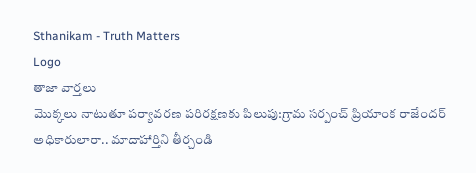Sthanikam - Truth Matters
Logo
తాజా వార్తలు
మొక్కలు నాటుతూ పర్యావరణ పరిరక్షణకు పిలుపు:గ్రామ సర్పంచ్ ప్రియాంక రాజేందర్ అధికారులారా.. మాదాహార్తిని తీర్చండి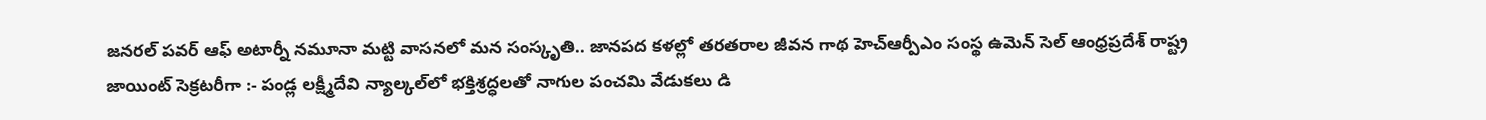జనరల్ పవర్ ఆఫ్ అటార్నీ నమూనా మట్టి వాసనలో మన సంస్కృతి.. జానపద కళల్లో తరతరాల జీవన గాథ హెచ్ఆర్పీఎం సంస్థ ఉమెన్ సెల్ ఆంధ్రప్రదేశ్ రాష్ట్ర జాయింట్ సెక్రటరీగా :- పండ్ల లక్ష్మీదేవి న్యాల్కల్‌లో భక్తిశ్రద్ధలతో నాగుల పంచమి వేడుకలు డి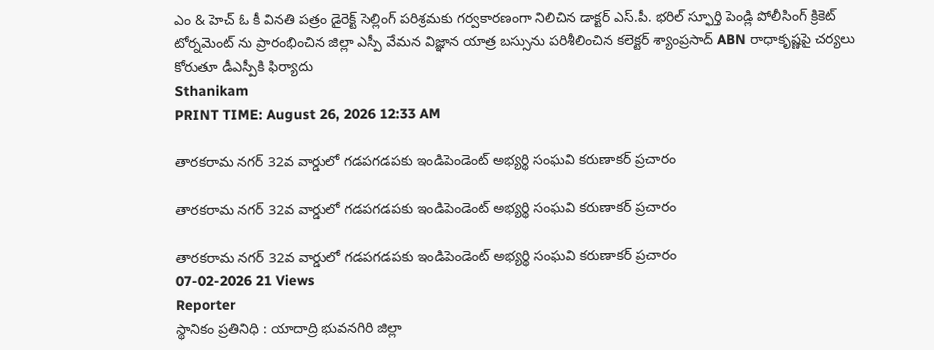ఎం & హెచ్ ఓ కీ వినతి పత్రం డైరెక్ట్ సెల్లింగ్ పరిశ్రమకు గర్వకారణంగా నిలిచిన డాక్టర్ ఎస్.పీ. భరిల్ స్ఫూర్తి పెండ్లి పోలీసింగ్ క్రికెట్ టోర్నమెంట్ ను ప్రారంభించిన జిల్లా ఎస్పీ వేమన విజ్ఞాన యాత్ర బస్సును పరిశీలించిన కలెక్టర్ శ్యాంప్రసాద్ ABN రాధాకృష్ణపై చర్యలు కోరుతూ డీఎస్పీకి ఫిర్యాదు
Sthanikam
PRINT TIME: August 26, 2026 12:33 AM

తారకరామ నగర్ 32వ వార్డులో గడపగడపకు ఇండిపెండెంట్ అభ్యర్థి సంఘవి కరుణాకర్ ప్రచారం

తారకరామ నగర్ 32వ వార్డులో గడపగడపకు ఇండిపెండెంట్ అభ్యర్థి సంఘవి కరుణాకర్ ప్రచారం

తారకరామ నగర్ 32వ వార్డులో గడపగడపకు ఇండిపెండెంట్ అభ్యర్థి సంఘవి కరుణాకర్ ప్రచారం
07-02-2026 21 Views
Reporter
స్థానికం ప్రతినిధి : యాదాద్రి భువనగిరి జిల్లా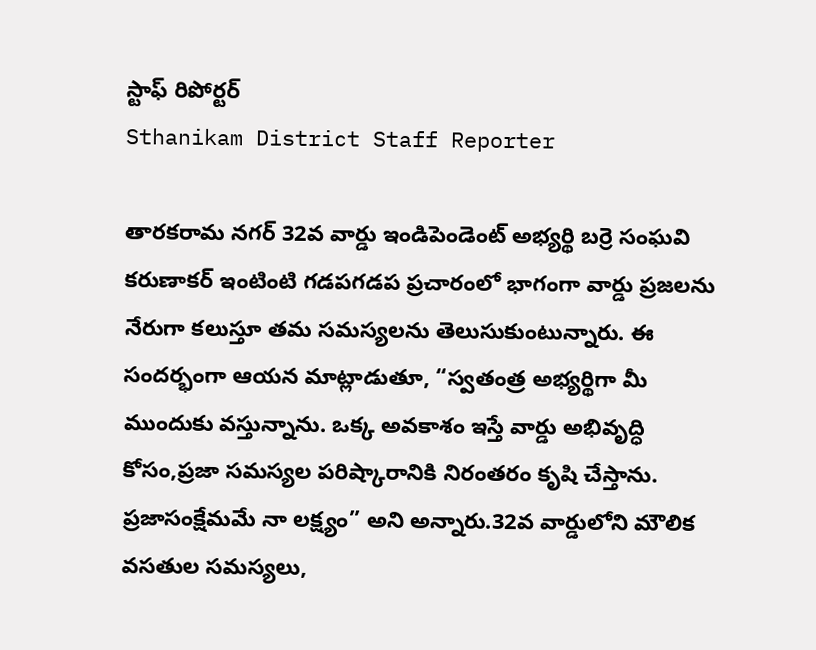స్టాఫ్ రిపోర్టర్
Sthanikam District Staff Reporter

తారకరామ నగర్ 32వ వార్డు ఇండిపెండెంట్ అభ్యర్థి బర్రె సంఘవి కరుణాకర్ ఇంటింటి గడపగడప ప్రచారంలో భాగంగా వార్డు ప్రజలను నేరుగా కలుస్తూ తమ సమస్యలను తెలుసుకుంటున్నారు. ఈ సందర్భంగా ఆయన మాట్లాడుతూ, “స్వతంత్ర అభ్యర్థిగా మీ ముందుకు వస్తున్నాను. ఒక్క అవకాశం ఇస్తే వార్డు అభివృద్ధి కోసం,ప్రజా సమస్యల పరిష్కారానికి నిరంతరం కృషి చేస్తాను. ప్రజాసంక్షేమమే నా లక్ష్యం” అని అన్నారు.32వ వార్డులోని మౌలిక వసతుల సమస్యలు,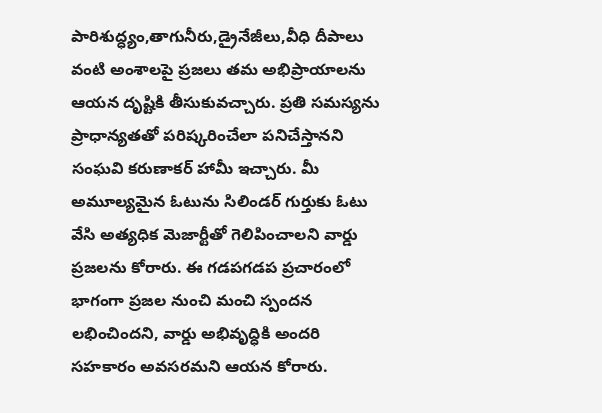పారిశుద్ధ్యం,తాగునీరు,డ్రైనేజీలు,వీధి దీపాలు వంటి అంశాలపై ప్రజలు తమ అభిప్రాయాలను ఆయన దృష్టికి తీసుకువచ్చారు. ప్రతి సమస్యను ప్రాధాన్యతతో పరిష్కరించేలా పనిచేస్తానని సంఘవి కరుణాకర్ హామీ ఇచ్చారు. మీ అమూల్యమైన ఓటును సిలిండర్ గుర్తుకు ఓటు వేసి అత్యధిక మెజార్టీతో గెలిపించాలని వార్డు ప్రజలను కోరారు. ఈ గడపగడప ప్రచారంలో భాగంగా ప్రజల నుంచి మంచి స్పందన లభించిందని, వార్డు అభివృద్ధికి అందరి సహకారం అవసరమని ఆయన కోరారు.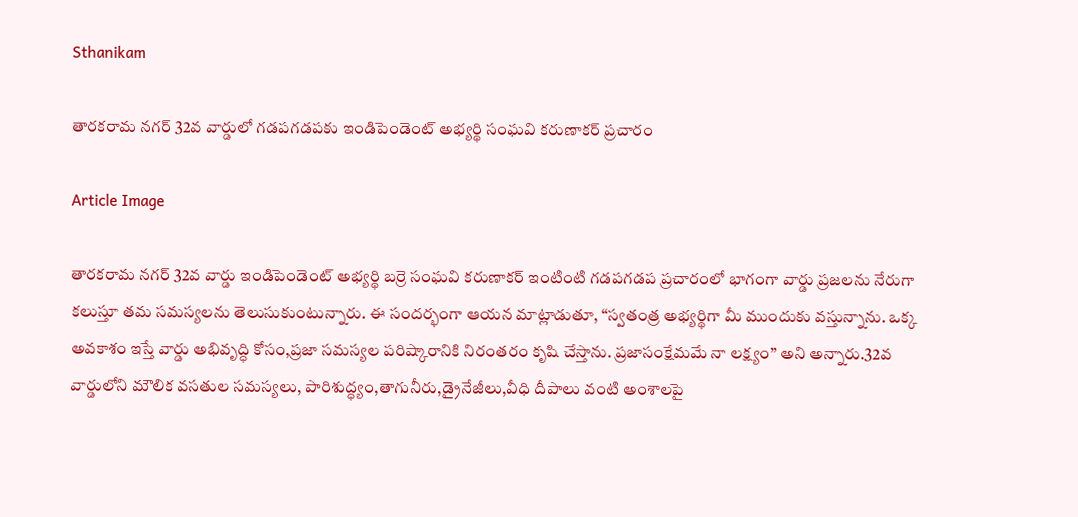Sthanikam

తారకరామ నగర్ 32వ వార్డులో గడపగడపకు ఇండిపెండెంట్ అభ్యర్థి సంఘవి కరుణాకర్ ప్రచారం

Article Image

తారకరామ నగర్ 32వ వార్డు ఇండిపెండెంట్ అభ్యర్థి బర్రె సంఘవి కరుణాకర్ ఇంటింటి గడపగడప ప్రచారంలో భాగంగా వార్డు ప్రజలను నేరుగా కలుస్తూ తమ సమస్యలను తెలుసుకుంటున్నారు. ఈ సందర్భంగా ఆయన మాట్లాడుతూ, “స్వతంత్ర అభ్యర్థిగా మీ ముందుకు వస్తున్నాను. ఒక్క అవకాశం ఇస్తే వార్డు అభివృద్ధి కోసం,ప్రజా సమస్యల పరిష్కారానికి నిరంతరం కృషి చేస్తాను. ప్రజాసంక్షేమమే నా లక్ష్యం” అని అన్నారు.32వ వార్డులోని మౌలిక వసతుల సమస్యలు, పారిశుద్ధ్యం,తాగునీరు,డ్రైనేజీలు,వీధి దీపాలు వంటి అంశాలపై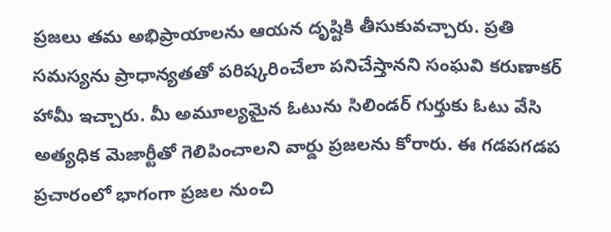ప్రజలు తమ అభిప్రాయాలను ఆయన దృష్టికి తీసుకువచ్చారు. ప్రతి సమస్యను ప్రాధాన్యతతో పరిష్కరించేలా పనిచేస్తానని సంఘవి కరుణాకర్ హామీ ఇచ్చారు. మీ అమూల్యమైన ఓటును సిలిండర్ గుర్తుకు ఓటు వేసి అత్యధిక మెజార్టీతో గెలిపించాలని వార్డు ప్రజలను కోరారు. ఈ గడపగడప ప్రచారంలో భాగంగా ప్రజల నుంచి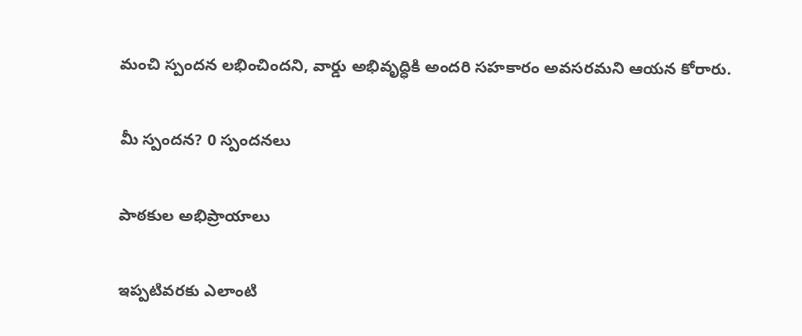మంచి స్పందన లభించిందని, వార్డు అభివృద్ధికి అందరి సహకారం అవసరమని ఆయన కోరారు.

మీ స్పందన? 0 స్పందనలు

పాఠకుల అభిప్రాయాలు

ఇప్పటివరకు ఎలాంటి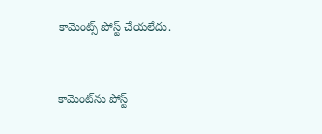కామెంట్స్ పోస్ట్ చేయలేదు.


కామెంట్‌ను పోస్ట్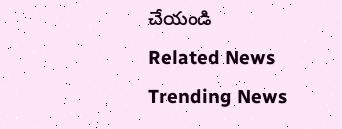చేయండి
Related News
Trending News